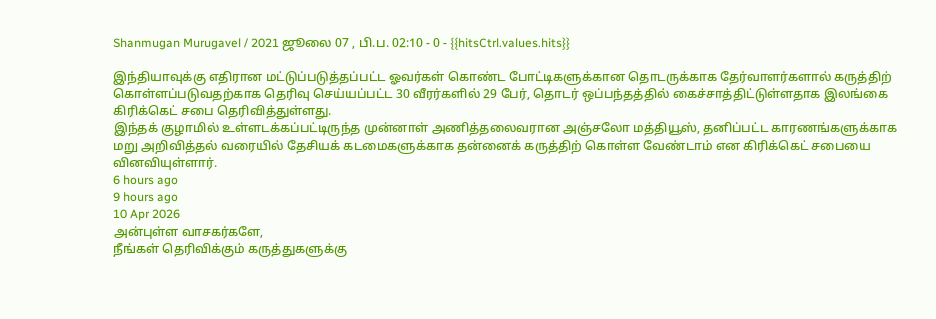Shanmugan Murugavel / 2021 ஜூலை 07 , பி.ப. 02:10 - 0 - {{hitsCtrl.values.hits}}

இந்தியாவுக்கு எதிரான மட்டுப்படுத்தப்பட்ட ஓவர்கள் கொண்ட போட்டிகளுக்கான தொடருக்காக தேர்வாளர்களால் கருத்திற் கொள்ளப்படுவதற்காக தெரிவு செய்யப்பட்ட 30 வீரர்களில் 29 பேர், தொடர் ஒப்பந்தத்தில் கைச்சாத்திட்டுள்ளதாக இலங்கை கிரிக்கெட் சபை தெரிவித்துள்ளது.
இந்தக் குழாமில் உள்ளடக்கப்பட்டிருந்த முன்னாள் அணித்தலைவரான அஞ்சலோ மத்தியூஸ், தனிப்பட்ட காரணங்களுக்காக மறு அறிவித்தல் வரையில் தேசியக் கடமைகளுக்காக தன்னைக் கருத்திற் கொள்ள வேண்டாம் என கிரிக்கெட் சபையை வினவியுள்ளார்.
6 hours ago
9 hours ago
10 Apr 2026
அன்புள்ள வாசகர்களே,
நீங்கள் தெரிவிக்கும் கருத்துகளுக்கு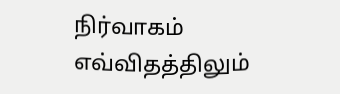நிர்வாகம் எவ்விதத்திலும்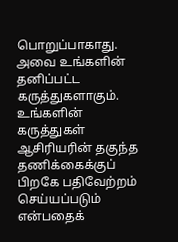பொறுப்பாகாது. அவை உங்களின் தனிப்பட்ட கருத்துகளாகும். உங்களின் கருத்துகள் ஆசிரியரின் தகுந்த தணிக்கைக்குப் பிறகே பதிவேற்றம் செய்யப்படும் என்பதைக்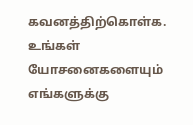கவனத்திற்கொள்க. உங்கள் யோசனைகளையும் எங்களுக்கு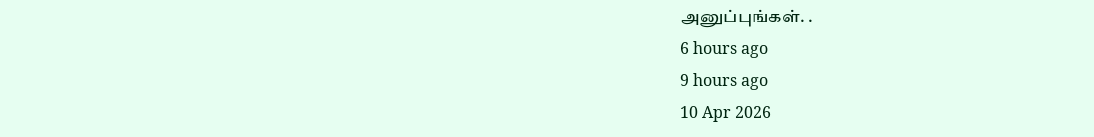அனுப்புங்கள். .
6 hours ago
9 hours ago
10 Apr 2026